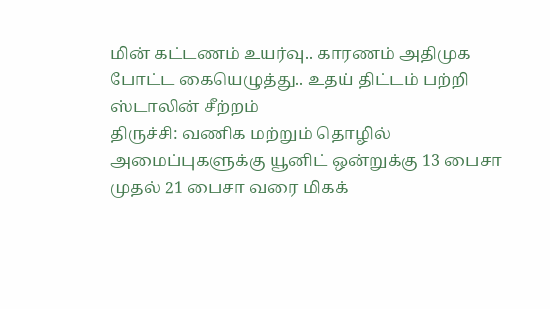மின் கட்டணம் உயர்வு.. காரணம் அதிமுக போட்ட கையெழுத்து.. உதய் திட்டம் பற்றி ஸ்டாலின் சீற்றம்
திருச்சி: வணிக மற்றும் தொழில் அமைப்புகளுக்கு யூனிட் ஒன்றுக்கு 13 பைசா முதல் 21 பைசா வரை மிகக்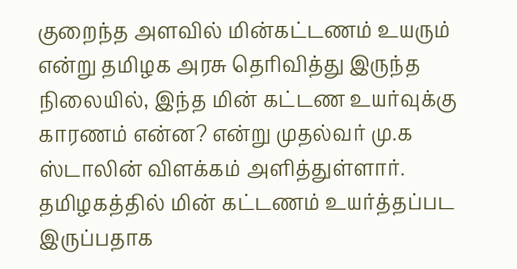குறைந்த அளவில் மின்கட்டணம் உயரும் என்று தமிழக அரசு தெரிவித்து இருந்த நிலையில், இந்த மின் கட்டண உயர்வுக்கு காரணம் என்ன? என்று முதல்வர் மு.க ஸ்டாலின் விளக்கம் அளித்துள்ளார்.
தமிழகத்தில் மின் கட்டணம் உயர்த்தப்பட இருப்பதாக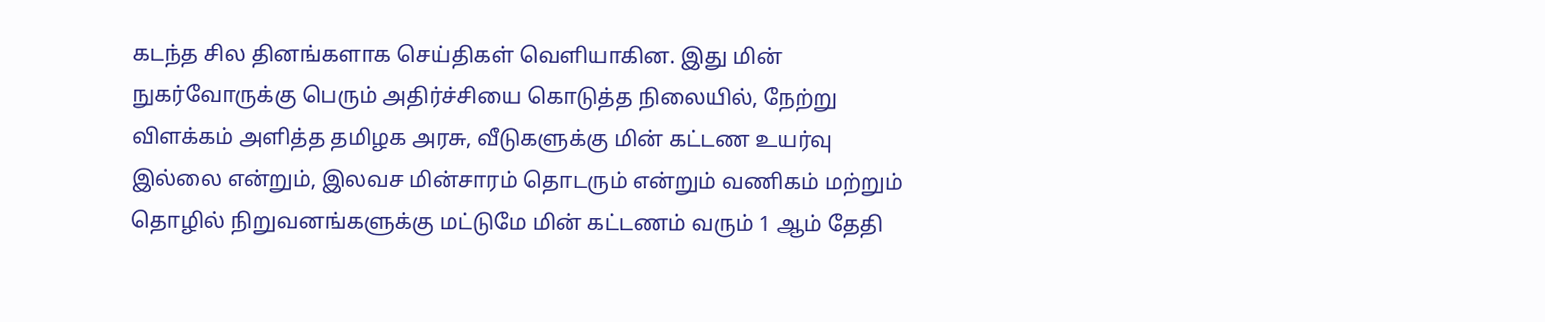கடந்த சில தினங்களாக செய்திகள் வெளியாகின. இது மின் நுகர்வோருக்கு பெரும் அதிர்ச்சியை கொடுத்த நிலையில், நேற்று விளக்கம் அளித்த தமிழக அரசு, வீடுகளுக்கு மின் கட்டண உயர்வு இல்லை என்றும், இலவச மின்சாரம் தொடரும் என்றும் வணிகம் மற்றும் தொழில் நிறுவனங்களுக்கு மட்டுமே மின் கட்டணம் வரும் 1 ஆம் தேதி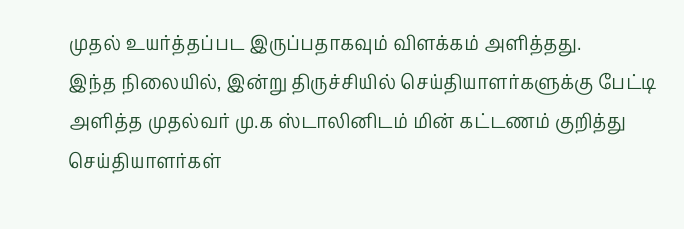முதல் உயர்த்தப்பட இருப்பதாகவும் விளக்கம் அளித்தது.
இந்த நிலையில், இன்று திருச்சியில் செய்தியாளர்களுக்கு பேட்டி அளித்த முதல்வர் மு.க ஸ்டாலினிடம் மின் கட்டணம் குறித்து செய்தியாளர்கள்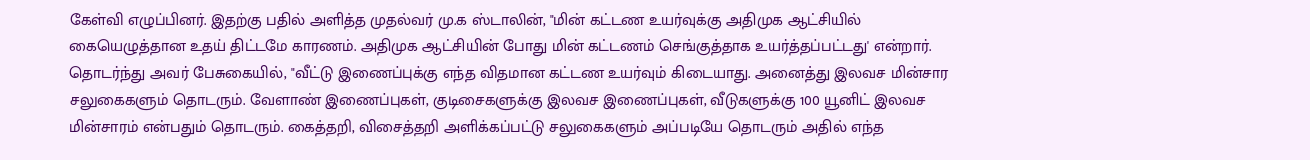கேள்வி எழுப்பினர். இதற்கு பதில் அளித்த முதல்வர் மு.க ஸ்டாலின், "மின் கட்டண உயர்வுக்கு அதிமுக ஆட்சியில் கையெழுத்தான உதய் திட்டமே காரணம். அதிமுக ஆட்சியின் போது மின் கட்டணம் செங்குத்தாக உயர்த்தப்பட்டது' என்றார்.
தொடர்ந்து அவர் பேசுகையில், "வீட்டு இணைப்புக்கு எந்த விதமான கட்டண உயர்வும் கிடையாது. அனைத்து இலவச மின்சார சலுகைகளும் தொடரும். வேளாண் இணைப்புகள், குடிசைகளுக்கு இலவச இணைப்புகள், வீடுகளுக்கு 100 யூனிட் இலவச மின்சாரம் என்பதும் தொடரும். கைத்தறி, விசைத்தறி அளிக்கப்பட்டு சலுகைகளும் அப்படியே தொடரும் அதில் எந்த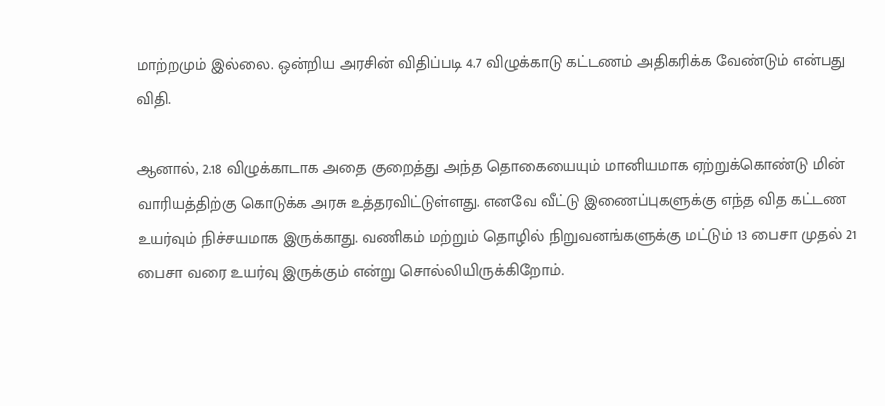மாற்றமும் இல்லை. ஒன்றிய அரசின் விதிப்படி 4.7 விழுக்காடு கட்டணம் அதிகரிக்க வேண்டும் என்பது விதி.

ஆனால், 2.18 விழுக்காடாக அதை குறைத்து அந்த தொகையையும் மானியமாக ஏற்றுக்கொண்டு மின் வாரியத்திற்கு கொடுக்க அரசு உத்தரவிட்டுள்ளது. எனவே வீட்டு இணைப்புகளுக்கு எந்த வித கட்டண உயர்வும் நிச்சயமாக இருக்காது. வணிகம் மற்றும் தொழில் நிறுவனங்களுக்கு மட்டும் 13 பைசா முதல் 21 பைசா வரை உயர்வு இருக்கும் என்று சொல்லியிருக்கிறோம்.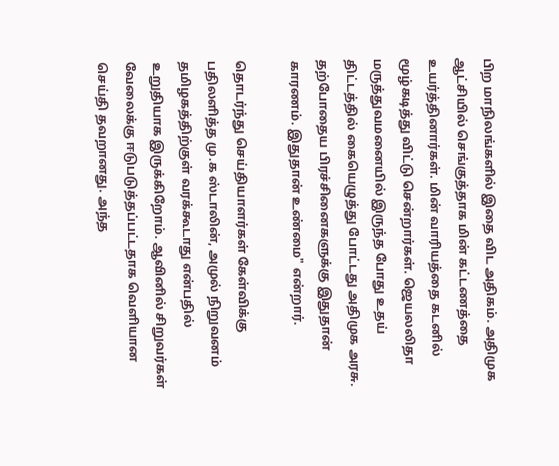பிற மாநிலங்களில் இதை விட அதிகம். அதிமுக ஆட்சியில் செங்குத்தாக மின் கட்டணத்தை உயர்த்தினார்கள். மின் வாரியத்தை கடனில் மூழ்கடித்து விட்டு சென்றார்கள். ஜெயலலிதா மருத்துவமனையில் இருந்த போது உதய் திட்டத்தில் கையெழுத்து போட்டது அதிமுக அரசு. தற்போதைய பிரச்சினைகளுக்கு இதுதான் காரணம். இதுதான் உண்மை" என்றார்.

தொடர்ந்து செய்தியாளர்கள் கேள்விக்கு பதிலளித்த மு.க ஸ்டாலின், அமுல் நிறுவனம் தமிழகத்திற்குள் வரக்கூடாது என்பதில் உறுதியாக இருக்கிறோம். ஆவினில் சிறுவர்கள் வேலைக்கு ஈடுபடுத்தப்பட்டதாக வெளியான செய்தி தவறானது. அந்த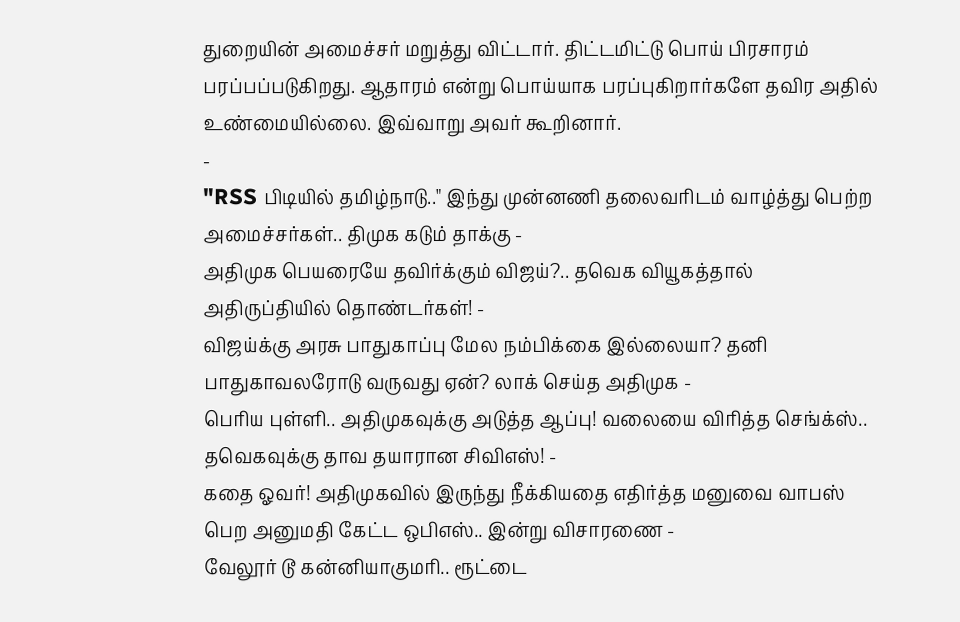துறையின் அமைச்சர் மறுத்து விட்டார். திட்டமிட்டு பொய் பிரசாரம் பரப்பப்படுகிறது. ஆதாரம் என்று பொய்யாக பரப்புகிறார்களே தவிர அதில் உண்மையில்லை. இவ்வாறு அவர் கூறினார்.
-
"RSS பிடியில் தமிழ்நாடு.." இந்து முன்னணி தலைவரிடம் வாழ்த்து பெற்ற அமைச்சர்கள்.. திமுக கடும் தாக்கு -
அதிமுக பெயரையே தவிர்க்கும் விஜய்?.. தவெக வியூகத்தால் அதிருப்தியில் தொண்டர்கள்! -
விஜய்க்கு அரசு பாதுகாப்பு மேல நம்பிக்கை இல்லையா? தனி பாதுகாவலரோடு வருவது ஏன்? லாக் செய்த அதிமுக -
பெரிய புள்ளி.. அதிமுகவுக்கு அடுத்த ஆப்பு! வலையை விரித்த செங்க்ஸ்.. தவெகவுக்கு தாவ தயாரான சிவிஎஸ்! -
கதை ஓவர்! அதிமுகவில் இருந்து நீக்கியதை எதிர்த்த மனுவை வாபஸ் பெற அனுமதி கேட்ட ஒபிஎஸ்.. இன்று விசாரணை -
வேலூர் டூ கன்னியாகுமரி.. ரூட்டை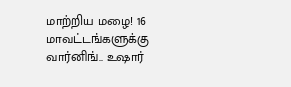மாற்றிய மழை! 16 மாவட்டங்களுக்கு வார்னிங்.. உஷார்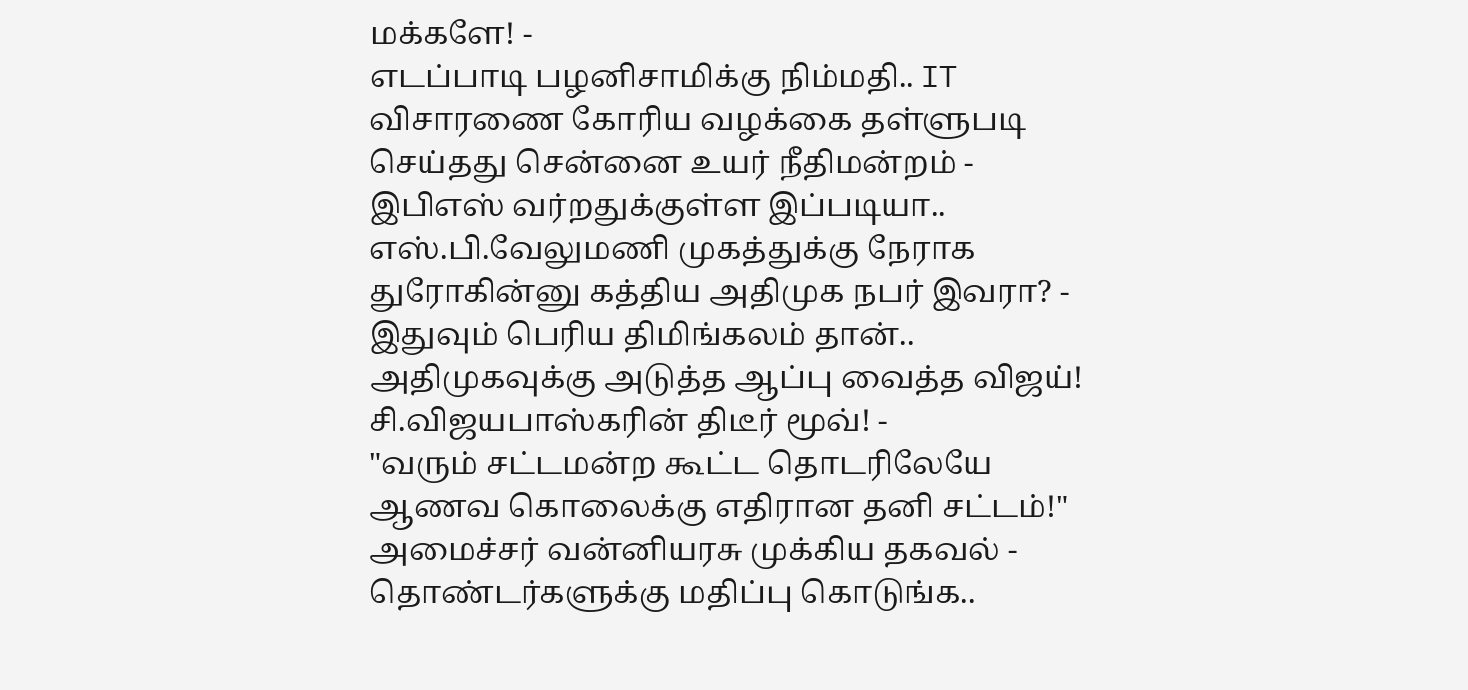மக்களே! -
எடப்பாடி பழனிசாமிக்கு நிம்மதி.. IT விசாரணை கோரிய வழக்கை தள்ளுபடி செய்தது சென்னை உயர் நீதிமன்றம் -
இபிஎஸ் வர்றதுக்குள்ள இப்படியா.. எஸ்.பி.வேலுமணி முகத்துக்கு நேராக துரோகின்னு கத்திய அதிமுக நபர் இவரா? -
இதுவும் பெரிய திமிங்கலம் தான்.. அதிமுகவுக்கு அடுத்த ஆப்பு வைத்த விஜய்! சி.விஜயபாஸ்கரின் திடீர் மூவ்! -
"வரும் சட்டமன்ற கூட்ட தொடரிலேயே ஆணவ கொலைக்கு எதிரான தனி சட்டம்!" அமைச்சர் வன்னியரசு முக்கிய தகவல் -
தொண்டர்களுக்கு மதிப்பு கொடுங்க..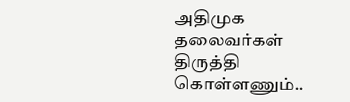அதிமுக தலைவர்கள் திருத்தி கொள்ளணும்..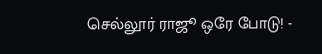செல்லூர் ராஜூ ஒரே போடு! -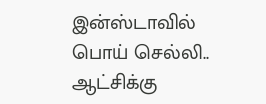இன்ஸ்டாவில் பொய் செல்லி.. ஆட்சிக்கு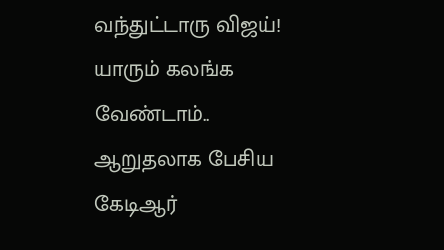வந்துட்டாரு விஜய்! யாரும் கலங்க வேண்டாம்.. ஆறுதலாக பேசிய கேடிஆர்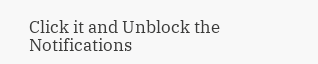Click it and Unblock the Notifications